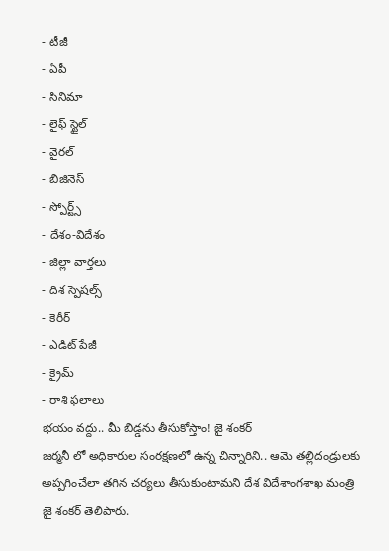- టీజీ
- ఏపీ
- సినిమా
- లైఫ్ స్టైల్
- వైరల్
- బిజినెస్
- స్పోర్ట్స్
- దేశం-విదేశం
- జిల్లా వార్తలు
- దిశ స్పెషల్స్
- కెరీర్
- ఎడిట్ పేజీ
- క్రైమ్
- రాశి ఫలాలు
భయం వద్దు.. మీ బిడ్డను తీసుకోస్తాం! జై శంకర్
జర్మనీ లో అధికారుల సంరక్షణలో ఉన్న చిన్నారిని.. ఆమె తల్లిదండ్రులకు అప్పగించేలా తగిన చర్యలు తీసుకుంటామని దేశ విదేశాంగశాఖ మంత్రి జై శంకర్ తెలిపారు.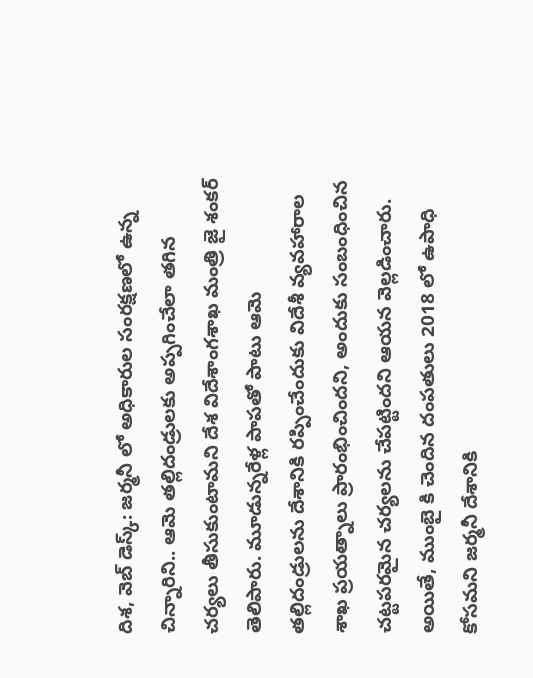దిశ, వెబ్ డెస్క్: జర్మనీ లో అధికారుల సంరక్షణలో ఉన్న చిన్నారిని.. ఆమె తల్లిదండ్రులకు అప్పగించేలా తగిన చర్యలు తీసుకుంటామని దేశ విదేశాంగశాఖ మంత్రి జై శంకర్ తెలిపారు. మూడున్నరేళ్ల పాపతో పాటు ఆమె తల్లిదండ్రులను దేశానికి రప్పించేందుకు విదేశీ వ్యవహారాల శాఖ ప్రయత్నాలు ప్రారంభించిందని, అందుకు సంబంధించిన చట్టపరమైన చర్యలను చేపట్టిందని ఆయన వెల్లడించారు.
అయితే, ముంబై కి చెందిన దంపతులు 2018 లో ఉపాధి కోసమని జర్మనీ దేశానికి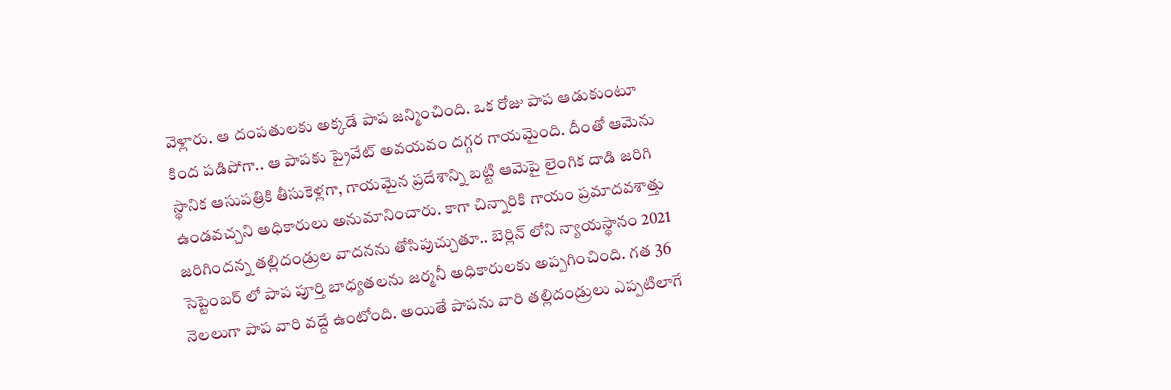వెళ్లారు. ఆ దంపతులకు అక్కడే పాప జన్మించింది. ఒక రోజు పాప ఆడుకుంటూ కింద పడిపోగా.. ఆ పాపకు ప్రైవేట్ అవయవం దగ్గర గాయమైంది. దీంతో ఆమెను స్థానిక ఆసుపత్రికి తీసుకెళ్లగా, గాయమైన ప్రదేశాన్ని బట్టి ఆమెపై లైంగిక దాడి జరిగి ఉండవచ్చని అధికారులు అనుమానించారు. కాగా చిన్నారికి గాయం ప్రమాదవశాత్తు జరిగిందన్న తల్లిదండ్రుల వాదనను తోసిపుచ్చుతూ.. బెర్లిన్ లోని న్యాయస్థానం 2021 సెప్టెంబర్ లో పాప పూర్తి బాధ్యతలను జర్మనీ అధికారులకు అప్పగించింది. గత 36 నెలలుగా పాప వారి వద్దే ఉంటోంది. అయితే పాపను వారి తల్లిదండ్రులు ఎప్పటిలాగే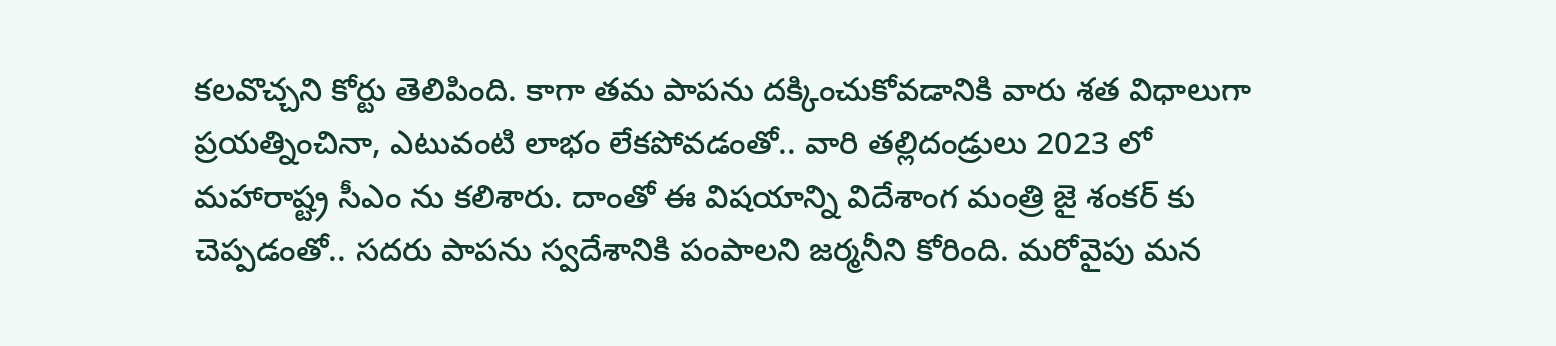కలవొచ్చని కోర్టు తెలిపింది. కాగా తమ పాపను దక్కించుకోవడానికి వారు శత విధాలుగా ప్రయత్నించినా, ఎటువంటి లాభం లేకపోవడంతో.. వారి తల్లిదండ్రులు 2023 లో మహారాష్ట్ర సీఎం ను కలిశారు. దాంతో ఈ విషయాన్ని విదేశాంగ మంత్రి జై శంకర్ కు చెప్పడంతో.. సదరు పాపను స్వదేశానికి పంపాలని జర్మనీని కోరింది. మరోవైపు మన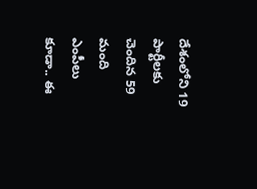దేశంలోని 19 పార్టీలకు చెందిన 59 మంది ఎంపీలు కూడా.. ఈ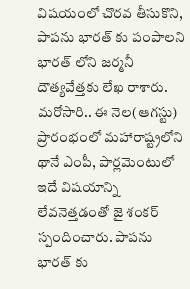విషయంలో చొరవ తీసుకొని, పాపను భారత్ కు పంపాలని భారత్ లోని జర్మనీ దౌత్యవేత్తకు లేఖ రాశారు.
మరోసారి.. ఈ నెల(ఆగస్టు) ప్రారంభంలో మహారాష్ట్రలోని థానే ఎంపీ, పార్లమెంటులో ఇదే విషయాన్ని లేవనెత్తడంతో జై శంకర్ స్పందించారు. పాపను భారత్ కు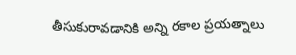తీసుకురావడానికి అన్ని రకాల ప్రయత్నాలు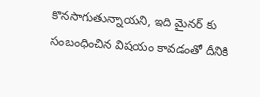కొనసాగుతున్నాయని, ఇది మైనర్ కు సంబంధించిన విషయం కావడంతో దీనికి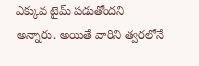ఎక్కువ టైమ్ పడుతోందని అన్నారు. అయితే వారిని త్వరలోనే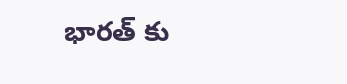భారత్ కు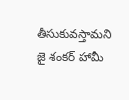తీసుకువస్తామని జై శంకర్ హామీ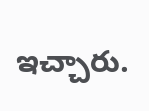ఇచ్చారు.